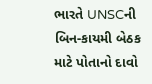ભારતે UNSCની બિન-કાયમી બેઠક માટે પોતાનો દાવો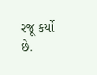રજૂ કર્યો છે.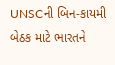UNSCની બિન-કાયમી બેઠક માટે ભારતને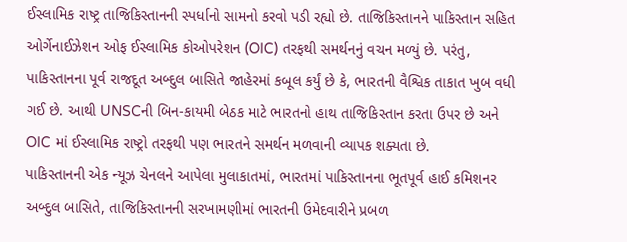ઈસ્લામિક રાષ્ટ્ર તાજિકિસ્તાનની સ્પર્ધાનો સામનો કરવો પડી રહ્યો છે. તાજિકિસ્તાનને પાકિસ્તાન સહિત ઓર્ગેનાઈઝેશન ઓફ ઈસ્લામિક કોઓપરેશન (OIC) તરફથી સમર્થનનું વચન મળ્યું છે. પરંતુ, પાકિસ્તાનના પૂર્વ રાજદૂત અબ્દુલ બાસિતે જાહેરમાં કબૂલ કર્યું છે કે, ભારતની વૈશ્વિક તાકાત ખુબ વધી ગઈ છે. આથી UNSCની બિન-કાયમી બેઠક માટે ભારતનો હાથ તાજિકિસ્તાન કરતા ઉપર છે અને OIC માં ઈસ્લામિક રાષ્ટ્રો તરફથી પણ ભારતને સમર્થન મળવાની વ્યાપક શક્યતા છે.
પાકિસ્તાનની એક ન્યૂઝ ચેનલને આપેલા મુલાકાતમાં, ભારતમાં પાકિસ્તાનના ભૂતપૂર્વ હાઈ કમિશનર અબ્દુલ બાસિતે, તાજિકિસ્તાનની સરખામણીમાં ભારતની ઉમેદવારીને પ્રબળ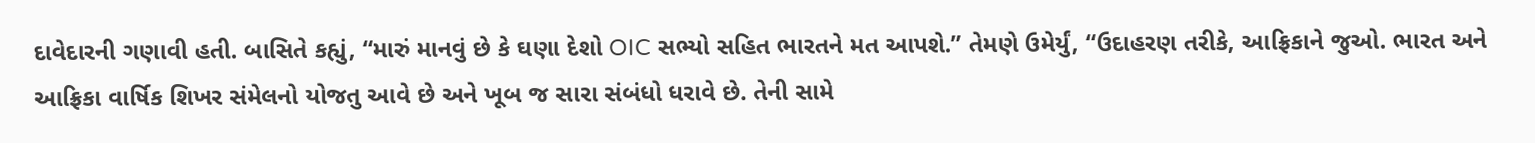દાવેદારની ગણાવી હતી. બાસિતે કહ્યું, “મારું માનવું છે કે ઘણા દેશો OIC સભ્યો સહિત ભારતને મત આપશે.” તેમણે ઉમેર્યું, “ઉદાહરણ તરીકે, આફ્રિકાને જુઓ. ભારત અને આફ્રિકા વાર્ષિક શિખર સંમેલનો યોજતુ આવે છે અને ખૂબ જ સારા સંબંધો ધરાવે છે. તેની સામે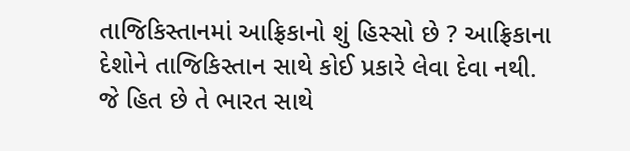તાજિકિસ્તાનમાં આફ્રિકાનો શું હિસ્સો છે ? આફ્રિકાના દેશોને તાજિકિસ્તાન સાથે કોઈ પ્રકારે લેવા દેવા નથી. જે હિત છે તે ભારત સાથે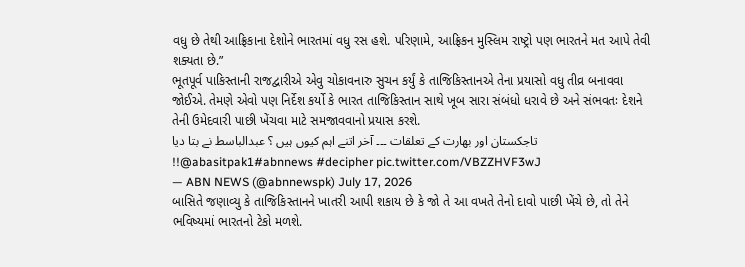વધુ છે તેથી આફ્રિકાના દેશોને ભારતમાં વધુ રસ હશે. પરિણામે, આફ્રિકન મુસ્લિમ રાષ્ટ્રો પણ ભારતને મત આપે તેવી શક્યતા છે.”
ભૂતપૂર્વ પાકિસ્તાની રાજદ્વારીએ એવુ ચોકાવનારુ સુચન કર્યું કે તાજિકિસ્તાનએ તેના પ્રયાસો વધુ તીવ્ર બનાવવા જોઈએ. તેમણે એવો પણ નિર્દેશ કર્યો કે ભારત તાજિકિસ્તાન સાથે ખૂબ સારા સંબંધો ધરાવે છે અને સંભવતઃ દેશને તેની ઉમેદવારી પાછી ખેંચવા માટે સમજાવવાનો પ્રયાસ કરશે.
تاجکستان اور بھارت کے تعلقات ۔۔۔ آخر اتنے اہم کیوں ہیں ؟ عبدالباسط نے بتا دیا !!@abasitpak1#abnnews #decipher pic.twitter.com/VBZZHVF3wJ
— ABN NEWS (@abnnewspk) July 17, 2026
બાસિતે જણાવ્યુ કે તાજિકિસ્તાનને ખાતરી આપી શકાય છે કે જો તે આ વખતે તેનો દાવો પાછી ખેંચે છે, તો તેને ભવિષ્યમાં ભારતનો ટેકો મળશે.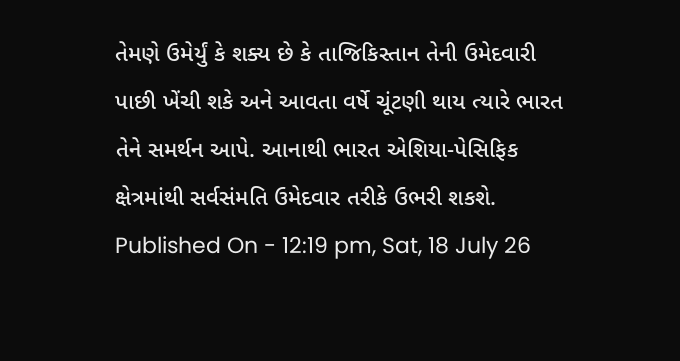તેમણે ઉમેર્યું કે શક્ય છે કે તાજિકિસ્તાન તેની ઉમેદવારી પાછી ખેંચી શકે અને આવતા વર્ષે ચૂંટણી થાય ત્યારે ભારત તેને સમર્થન આપે. આનાથી ભારત એશિયા-પેસિફિક ક્ષેત્રમાંથી સર્વસંમતિ ઉમેદવાર તરીકે ઉભરી શકશે.
Published On - 12:19 pm, Sat, 18 July 26